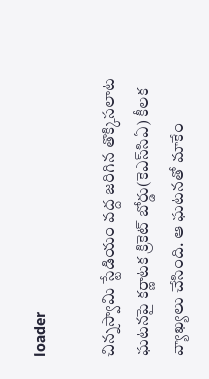loader

చిన్నస్వామి స్టేడియం వద్ద జరిగిన తొక్కిసలాట ఘటనపై కర్ణాటక క్రికెట్‌ బోర్డు(కెఎస్‌సిఏ) కీలక వ్యాఖ్యలు చేసింది. ఆ ఘటనతో మాకేం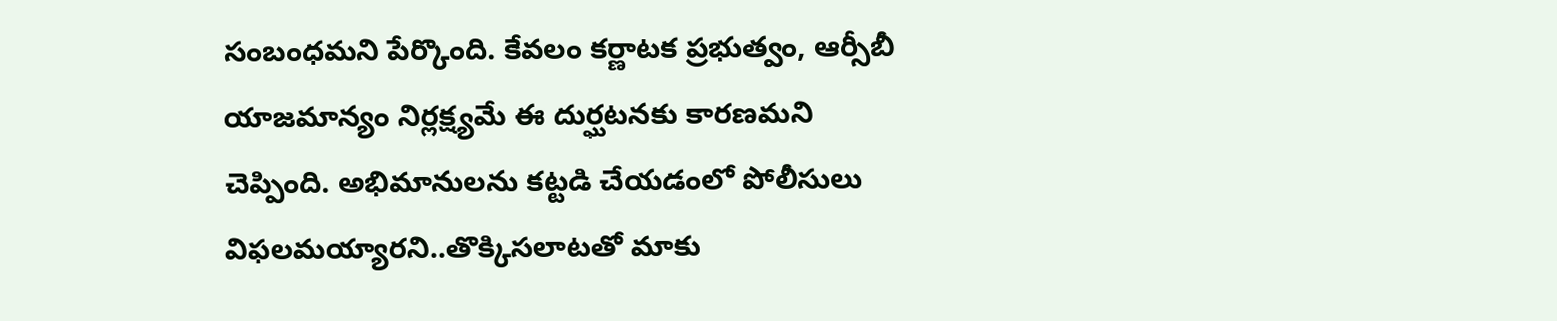సంబంధమని పేర్కొంది. కేవలం కర్ణాటక ప్రభుత్వం, ఆర్సీబీ యాజమాన్యం నిర్లక్ష్యమే ఈ దుర్ఘటనకు కారణమని చెప్పింది. అభిమానులను కట్టడి చేయడంలో పోలీసులు విఫలమయ్యారని..తొక్కిసలాటతో మాకు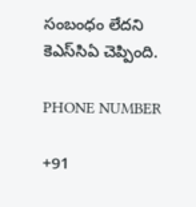సంబంధం లేదని కెఎస్‌సిఏ చెప్పింది.

PHONE NUMBER

+91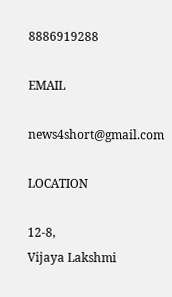8886919288

EMAIL

news4short@gmail.com

LOCATION

12-8,
Vijaya Lakshmi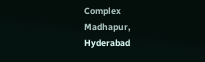Complex
Madhapur,
Hyderabad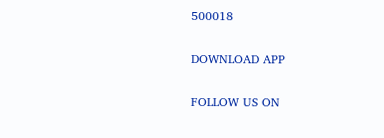500018

DOWNLOAD APP

FOLLOW US ON